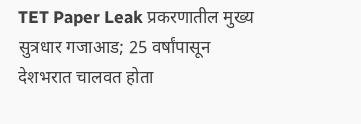TET Paper Leak प्रकरणातील मुख्य सुत्रधार गजाआड; 25 वर्षांपासून देशभरात चालवत होता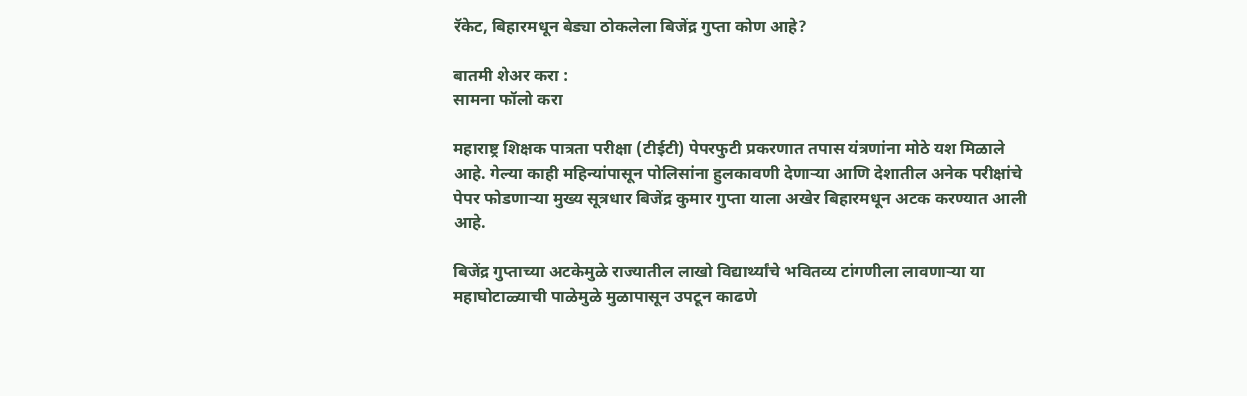रॅकेट, बिहारमधून बेड्या ठोकलेला बिजेंद्र गुप्ता कोण आहे?

बातमी शेअर करा :
सामना फॉलो करा

महाराष्ट्र शिक्षक पात्रता परीक्षा (टीईटी) पेपरफुटी प्रकरणात तपास यंत्रणांना मोठे यश मिळाले आहे. गेल्या काही महिन्यांपासून पोलिसांना हुलकावणी देणाऱ्या आणि देशातील अनेक परीक्षांचे पेपर फोडणाऱ्या मुख्य सूत्रधार बिजेंद्र कुमार गुप्ता याला अखेर बिहारमधून अटक करण्यात आली आहे.

बिजेंद्र गुप्ताच्या अटकेमुळे राज्यातील लाखो विद्यार्थ्यांचे भवितव्य टांगणीला लावणाऱ्या या महाघोटाळ्याची पाळेमुळे मुळापासून उपटून काढणे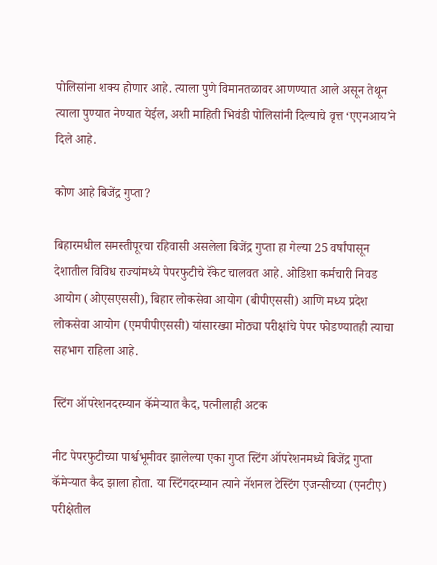पोलिसांना शक्य होणार आहे. त्याला पुणे विमानतळावर आणण्यात आले असून तेथून त्याला पुण्यात नेण्यात येईल, अशी माहिती भिवंडी पोलिसांनी दिल्याचे वृत्त ‘एएनआय’ने दिले आहे.

कोण आहे बिजेंद्र गुप्ता?

बिहारमधील समस्तीपूरचा रहिवासी असलेला बिजेंद्र गुप्ता हा गेल्या 25 वर्षांपासून देशातील विविध राज्यांमध्ये पेपरफुटीचे रॅकेट चालवत आहे. ओडिशा कर्मचारी निवड आयोग (ओएसएससी), बिहार लोकसेवा आयोग (बीपीएससी) आणि मध्य प्रदेश लोकसेवा आयोग (एमपीपीएससी) यांसारख्या मोठ्या परीक्षांचे पेपर फोडण्यातही त्याचा सहभाग राहिला आहे.

स्टिंग ऑपरेशनदरम्यान कॅमेऱ्यात कैद, पत्नीलाही अटक

नीट पेपरफुटीच्या पार्श्वभूमीवर झालेल्या एका गुप्त स्टिंग ऑपरेशनमध्ये बिजेंद्र गुप्ता कॅमेऱ्यात कैद झाला होता. या स्टिंगदरम्यान त्याने नॅशनल टेस्टिंग एजन्सीच्या (एनटीए) परीक्षेतील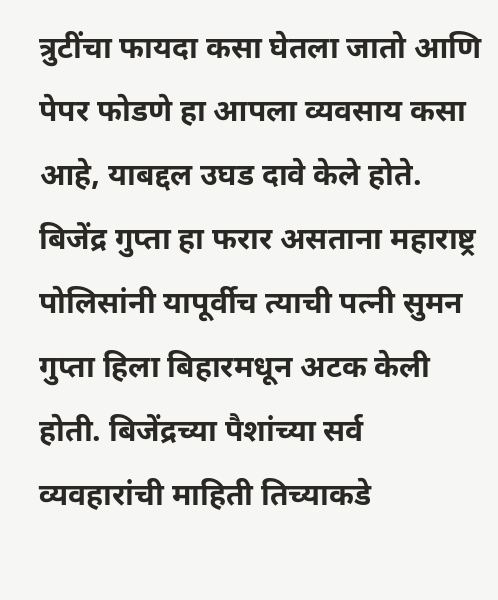त्रुटींचा फायदा कसा घेतला जातो आणि पेपर फोडणे हा आपला व्यवसाय कसा आहे, याबद्दल उघड दावे केले होते. बिजेंद्र गुप्ता हा फरार असताना महाराष्ट्र पोलिसांनी यापूर्वीच त्याची पत्नी सुमन गुप्ता हिला बिहारमधून अटक केली होती. बिजेंद्रच्या पैशांच्या सर्व व्यवहारांची माहिती तिच्याकडे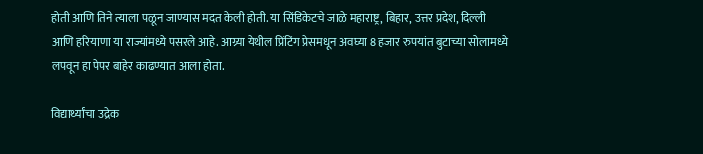होती आणि तिने त्याला पळून जाण्यास मदत केली होती. या सिंडिकेटचे जाळे महाराष्ट्र, बिहार, उत्तर प्रदेश, दिल्ली आणि हरियाणा या राज्यांमध्ये पसरले आहे. आग्र्या येथील प्रिंटिंग प्रेसमधून अवघ्या 8 हजार रुपयांत बुटाच्या सोलामध्ये लपवून हा पेपर बाहेर काढण्यात आला होता.

विद्यार्थ्यांचा उद्रेक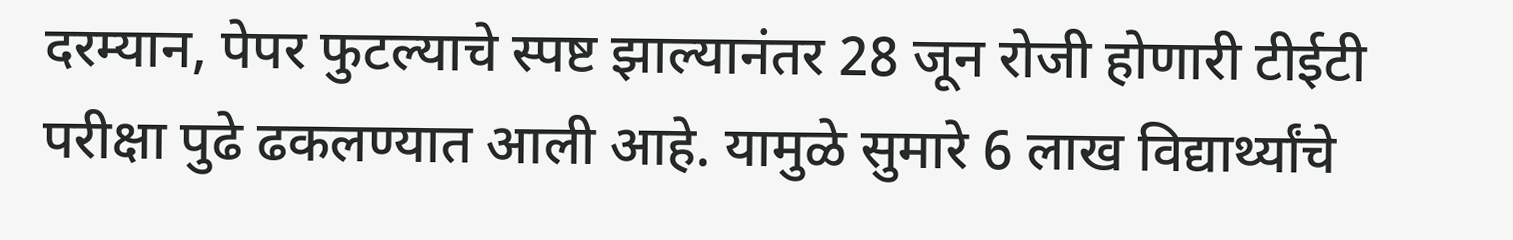दरम्यान, पेपर फुटल्याचे स्पष्ट झाल्यानंतर 28 जून रोजी होणारी टीईटी परीक्षा पुढे ढकलण्यात आली आहे. यामुळे सुमारे 6 लाख विद्यार्थ्यांचे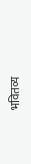भवितव्य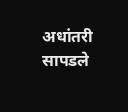अधांतरी सापडले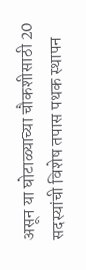असून या घोटाळ्याच्या चौकशीसाठी 20 सदस्यांची विशेष तपास पथक स्थापन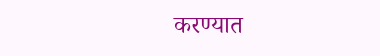करण्यात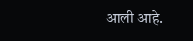आली आहे.